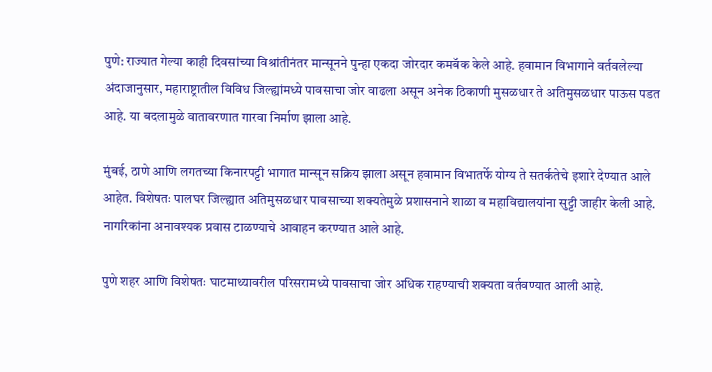पुणे: राज्यात गेल्या काही दिवसांच्या विश्रांतीनंतर मान्सूनने पुन्हा एकदा जोरदार कमबॅक केले आहे. हवामान विभागाने वर्तवलेल्या अंदाजानुसार, महाराष्ट्रातील विविध जिल्ह्यांमध्ये पावसाचा जोर वाढला असून अनेक ठिकाणी मुसळधार ते अतिमुसळधार पाऊस पडत आहे. या बदलामुळे वातावरणात गारवा निर्माण झाला आहे.

मुंबई, ठाणे आणि लगतच्या किनारपट्टी भागात मान्सून सक्रिय झाला असून हवामान विभातर्फे योग्य ते सतर्कतेचे इशारे देण्यात आले आहेत. विशेषतः पालघर जिल्ह्यात अतिमुसळधार पावसाच्या शक्यतेमुळे प्रशासनाने शाळा व महाविद्यालयांना सुट्टी जाहीर केली आहे. नागरिकांना अनावश्यक प्रवास टाळण्याचे आवाहन करण्यात आले आहे.

पुणे शहर आणि विशेषतः घाटमाथ्यावरील परिसरामध्ये पावसाचा जोर अधिक राहण्याची शक्यता वर्तवण्यात आली आहे.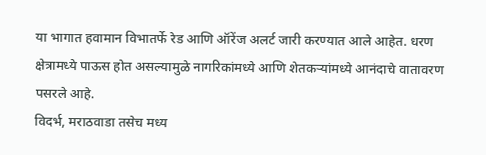या भागात हवामान विभातर्फे रेड आणि ऑरेंज अलर्ट जारी करण्यात आले आहेत. धरण क्षेत्रामध्ये पाऊस होत असल्यामुळे नागरिकांमध्ये आणि शेतकऱ्यांमध्ये आनंदाचे वातावरण पसरले आहे.
विदर्भ, मराठवाडा तसेच मध्य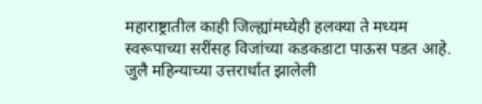महाराष्ट्रातील काही जिल्ह्यांमध्येही हलक्या ते मध्यम स्वरूपाच्या सरींसह विजांच्या कडकडाटा पाऊस पडत आहे. जुलै महिन्याच्या उत्तरार्धात झालेली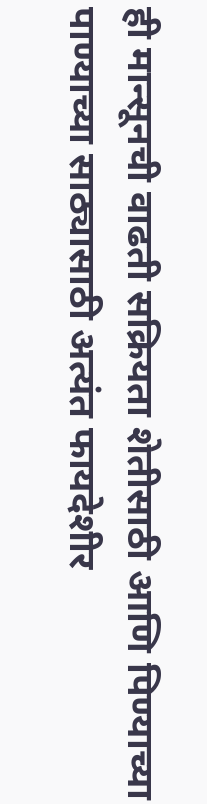ही मान्सूनची वाढती सक्रियता शेतीसाठी आणि पिण्याच्या पाण्याच्या साठ्यासाठी अत्यंत फायदेशीर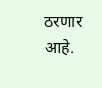ठरणार आहे.